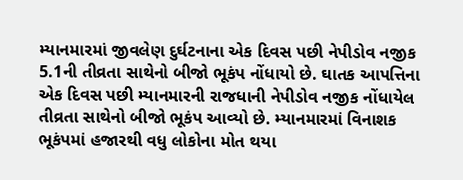મ્યાનમારમાં જીવલેણ દુર્ઘટનાના એક દિવસ પછી નેપીડોવ નજીક 5.1ની તીવ્રતા સાથેનો બીજો ભૂકંપ નોંધાયો છે. ઘાતક આપત્તિના એક દિવસ પછી મ્યાનમારની રાજધાની નેપીડોવ નજીક નોંધાયેલ તીવ્રતા સાથેનો બીજો ભૂકંપ આવ્યો છે. મ્યાનમારમાં વિનાશક ભૂકંપમાં હજારથી વધુ લોકોના મોત થયા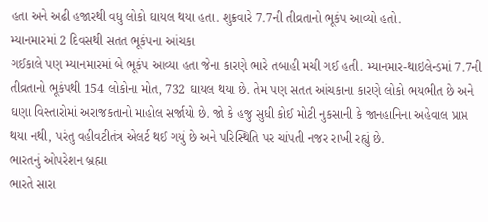હતા અને અઢી હજારથી વધુ લોકો ઘાયલ થયા હતા. શુક્રવારે 7.7ની તીવ્રતાનો ભૂકંપ આવ્યો હતો.
મ્યાનમારમાં 2 દિવસથી સતત ભૂકંપના આંચકા
ગઈકાલે પણ મ્યાનમારમાં બે ભૂકંપ આવ્યા હતા જેના કારણે ભારે તબાહી મચી ગઈ હતી. મ્યાનમાર-થાઇલેન્ડમાં 7.7ની તીવ્રતાનો ભૂકંપથી 154 લોકોના મોત, 732 ઘાયલ થયા છે. તેમ પણ સતત આંચકાના કારણે લોકો ભયભીત છે અને ઘણા વિસ્તારોમાં અરાજકતાનો માહોલ સર્જાયો છે. જો કે હજુ સુધી કોઈ મોટી નુકસાની કે જાનહાનિના અહેવાલ પ્રાપ્ત થયા નથી, પરંતુ વહીવટીતંત્ર એલર્ટ થઈ ગયું છે અને પરિસ્થિતિ પર ચાંપતી નજર રાખી રહ્યું છે.
ભારતનું ઓપરેશન બ્રહ્મા
ભારતે સારા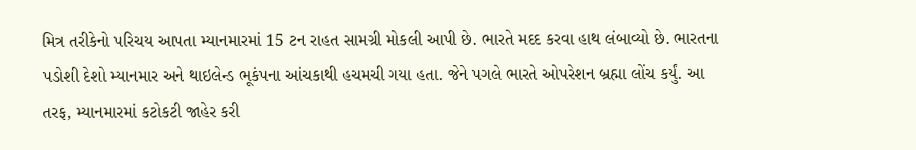મિત્ર તરીકેનો પરિચય આપતા મ્યાનમારમાં 15 ટન રાહત સામગ્રી મોકલી આપી છે. ભારતે મદદ કરવા હાથ લંબાવ્યો છે. ભારતના પડોશી દેશો મ્યાનમાર અને થાઇલેન્ડ ભૂકંપના આંચકાથી હચમચી ગયા હતા. જેને પગલે ભારતે ઓપરેશન બ્રહ્મા લોંચ કર્યું. આ તરફ, મ્યાનમારમાં કટોકટી જાહેર કરી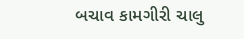બચાવ કામગીરી ચાલુ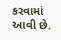કરવામાં આવી છે.